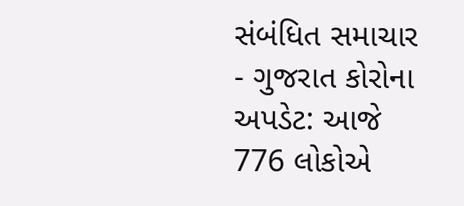સંબંધિત સમાચાર
- ગુજરાત કોરોના અપડેટ: આજે 776 લોકોએ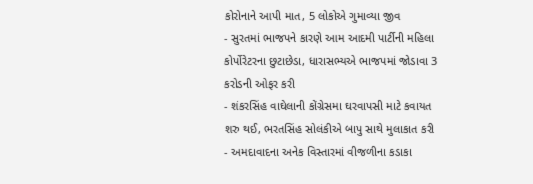કોરોનાને આપી માત, 5 લોકોએ ગુમાવ્યા જીવ
- સુરતમાં ભાજપને કારણે આમ આદમી પાર્ટીની મહિલા કોર્પોરેટરના છુટાછેડા, ધારાસભ્યએ ભાજપમાં જોડાવા 3 કરોડની ઓફર કરી
- શંકરસિંહ વાઘેલાની કોંગ્રેસમા ઘરવાપસી માટે કવાયત શરુ થઈ, ભરતસિંહ સોલંકીએ બાપુ સાથે મુલાકાત કરી
- અમદાવાદના અનેક વિસ્તારમાં વીજળીના કડાકા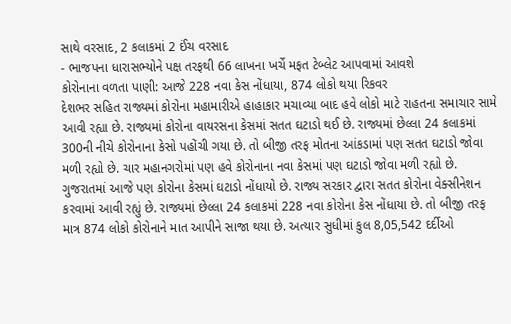સાથે વરસાદ, 2 કલાકમાં 2 ઈંચ વરસાદ
- ભાજપના ધારાસભ્યોને પક્ષ તરફથી 66 લાખના ખર્ચે મફત ટેબ્લેટ આપવામાં આવશે
કોરોનાના વળતા પાણી: આજે 228 નવા કેસ નોંધાયા, 874 લોકો થયા રિકવર
દેશભર સહિત રાજ્યમાં કોરોના મહામારીએ હાહાકાર મચાવ્યા બાદ હવે લોકો માટે રાહતના સમાચાર સામે આવી રહ્યા છે. રાજ્યમાં કોરોના વાયરસના કેસમાં સતત ઘટાડો થઈ છે. રાજ્યમાં છેલ્લા 24 કલાકમાં 300ની નીચે કોરોનાના કેસો પહોંચી ગયા છે. તો બીજી તરફ મોતના આંકડામાં પણ સતત ઘટાડો જોવા મળી રહ્યો છે. ચાર મહાનગરોમાં પણ હવે કોરોનાના નવા કેસમાં પણ ઘટાડો જોવા મળી રહ્યો છે.
ગુજરાતમાં આજે પણ કોરોના કેસમાં ઘટાડો નોંધાયો છે. રાજ્ય સરકાર દ્વારા સતત કોરોના વેક્સીનેશન કરવામાં આવી રહ્યું છે. રાજ્યમાં છેલ્લા 24 કલાકમાં 228 નવા કોરોના કેસ નોંધાયા છે. તો બીજી તરફ માત્ર 874 લોકો કોરોનાને માત આપીને સાજા થયા છે. અત્યાર સુધીમાં કુલ 8,05,542 દર્દીઓ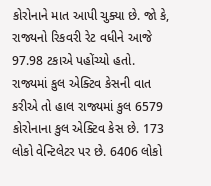કોરોનાને માત આપી ચુક્યા છે. જો કે, રાજ્યનો રિકવરી રેટ વધીને આજે 97.98 ટકાએ પહોંચ્યો હતો.
રાજ્યમાં કુલ એક્ટિવ કેસની વાત કરીએ તો હાલ રાજ્યમાં કુલ 6579 કોરોનાના કુલ એક્ટિવ કેસ છે. 173 લોકો વેન્ટિલેટર પર છે. 6406 લોકો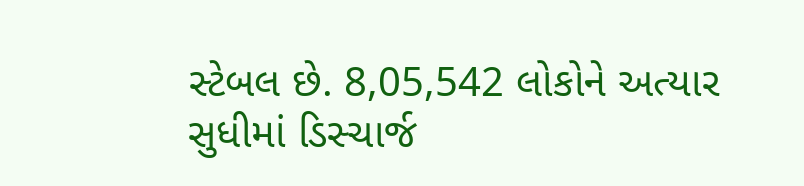સ્ટેબલ છે. 8,05,542 લોકોને અત્યાર સુધીમાં ડિસ્ચાર્જ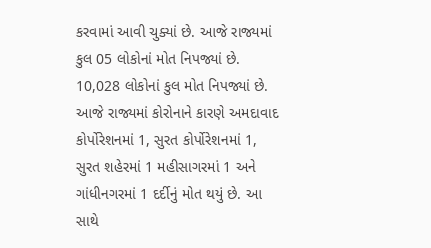કરવામાં આવી ચુક્યાં છે. આજે રાજ્યમાં કુલ 05 લોકોનાં મોત નિપજ્યાં છે. 10,028 લોકોનાં કુલ મોત નિપજ્યાં છે.
આજે રાજ્યમાં કોરોનાને કારણે અમદાવાદ કોર્પોરેશનમાં 1, સુરત કોર્પોરેશનમાં 1, સુરત શહેરમાં 1 મહીસાગરમાં 1 અને ગાંધીનગરમાં 1 દર્દીનું મોત થયું છે. આ સાથે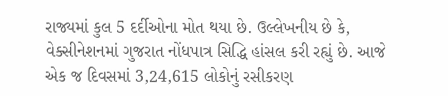રાજ્યમાં કુલ 5 દર્દીઓના મોત થયા છે. ઉલ્લેખનીય છે કે, વેક્સીનેશનમાં ગુજરાત નોંધપાત્ર સિદ્ધિ હાંસલ કરી રહ્યું છે. આજે એક જ દિવસમાં 3,24,615 લોકોનું રસીકરણ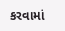કરવામાં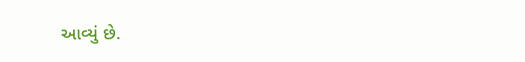આવ્યું છે.